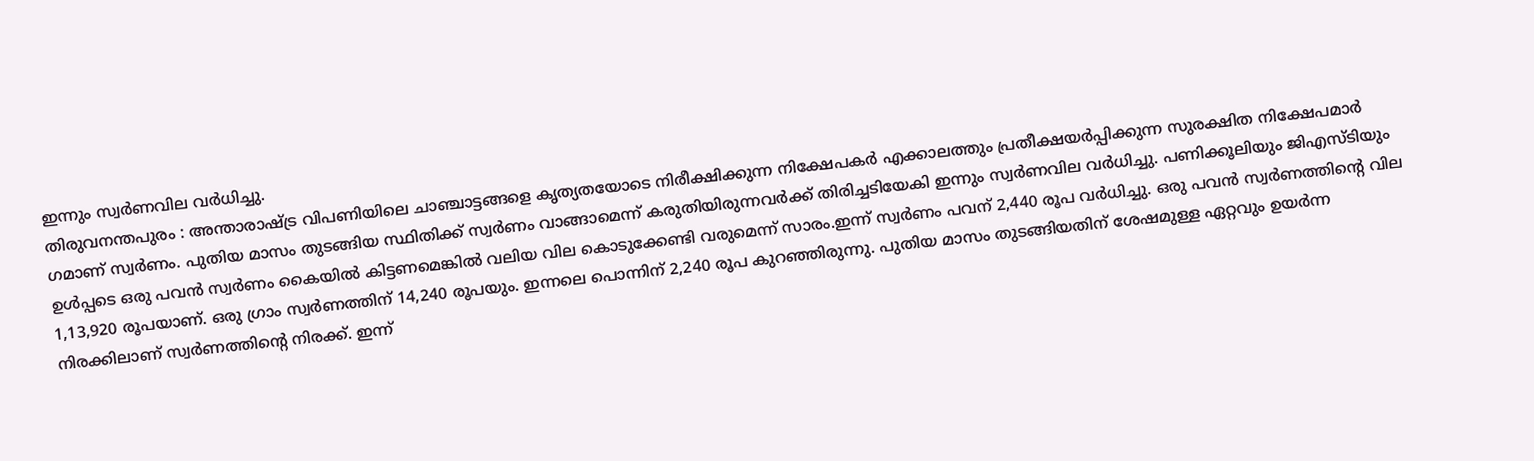ഇന്നും സ്വർണവില വർധിച്ചു.
തിരുവനന്തപുരം : അന്താരാഷ്ട്ര വിപണിയിലെ ചാഞ്ചാട്ടങ്ങളെ കൃത്യതയോടെ നിരീക്ഷിക്കുന്ന നിക്ഷേപകർ എക്കാലത്തും പ്രതീക്ഷയർപ്പിക്കുന്ന സുരക്ഷിത നിക്ഷേപമാർ ഗമാണ് സ്വർണം. പുതിയ മാസം തുടങ്ങിയ സ്ഥിതിക്ക് സ്വർണം വാങ്ങാമെന്ന് കരുതിയിരുന്നവർക്ക് തിരിച്ചടിയേകി ഇന്നും സ്വർണവില വർധിച്ചു. പണിക്കൂലിയും ജിഎസ്ടിയും ഉൾപ്പടെ ഒരു പവൻ സ്വർണം കൈയിൽ കിട്ടണമെങ്കിൽ വലിയ വില കൊടുക്കേണ്ടി വരുമെന്ന് സാരം.ഇന്ന് സ്വർണം പവന് 2,440 രൂപ വർധിച്ചു. ഒരു പവൻ സ്വർണത്തിൻ്റെ വില 1,13,920 രൂപയാണ്. ഒരു ഗ്രാം സ്വർണത്തിന് 14,240 രൂപയും. ഇന്നലെ പൊന്നിന് 2,240 രൂപ കുറഞ്ഞിരുന്നു. പുതിയ മാസം തുടങ്ങിയതിന് ശേഷമുള്ള ഏറ്റവും ഉയർന്ന നിരക്കിലാണ് സ്വർണത്തിന്റെ നിരക്ക്. ഇന്ന്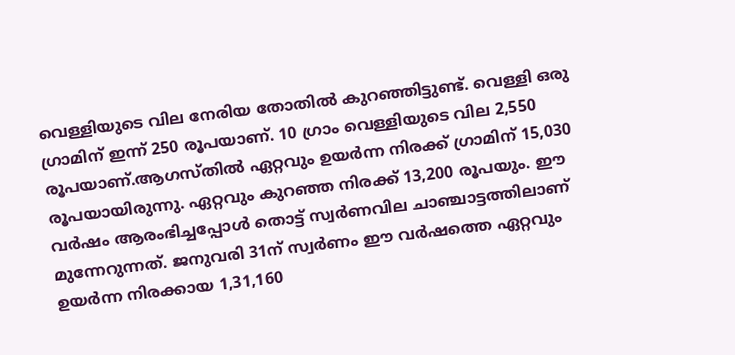വെള്ളിയുടെ വില നേരിയ തോതിൽ കുറഞ്ഞിട്ടുണ്ട്. വെള്ളി ഒരു ഗ്രാമിന് ഇന്ന് 250 രൂപയാണ്. 10 ഗ്രാം വെള്ളിയുടെ വില 2,550 രൂപയാണ്.ആഗസ്തിൽ ഏറ്റവും ഉയർന്ന നിരക്ക് ഗ്രാമിന് 15,030 രൂപയായിരുന്നു. ഏറ്റവും കുറഞ്ഞ നിരക്ക് 13,200 രൂപയും. ഈ വർഷം ആരംഭിച്ചപ്പോൾ തൊട്ട് സ്വർണവില ചാഞ്ചാട്ടത്തിലാണ് മുന്നേറുന്നത്. ജനുവരി 31ന് സ്വർണം ഈ വർഷത്തെ ഏറ്റവും ഉയർന്ന നിരക്കായ 1,31,160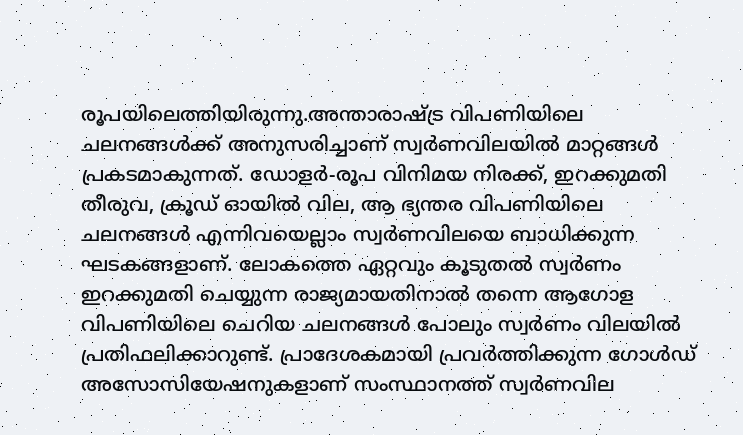രൂപയിലെത്തിയിരുന്നു.അന്താരാഷ്ട്ര വിപണിയിലെ ചലനങ്ങൾക്ക് അനുസരിച്ചാണ് സ്വർണവിലയിൽ മാറ്റങ്ങൾ പ്രകടമാകുന്നത്. ഡോളർ-രൂപ വിനിമയ നിരക്ക്, ഇറക്കുമതി തീരുവ, ക്രൂഡ് ഓയിൽ വില, ആ ഭ്യന്തര വിപണിയിലെ ചലനങ്ങൾ എന്നിവയെല്ലാം സ്വർണവിലയെ ബാധിക്കുന്ന ഘടകങ്ങളാണ്. ലോകത്തെ ഏറ്റവും കൂടുതൽ സ്വർണം ഇറക്കുമതി ചെയ്യുന്ന രാജ്യമായതിനാൽ തന്നെ ആഗോള വിപണിയിലെ ചെറിയ ചലനങ്ങൾ പോലും സ്വർണം വിലയിൽ പ്രതിഫലിക്കാറുണ്ട്. പ്രാദേശകമായി പ്രവർത്തിക്കുന്ന ഗോൾഡ് അസോസിയേഷനുകളാണ് സംസ്ഥാനത്ത് സ്വർണവില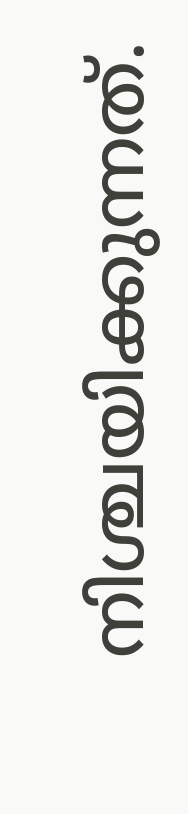നിശ്ചയിക്കുന്നത്.